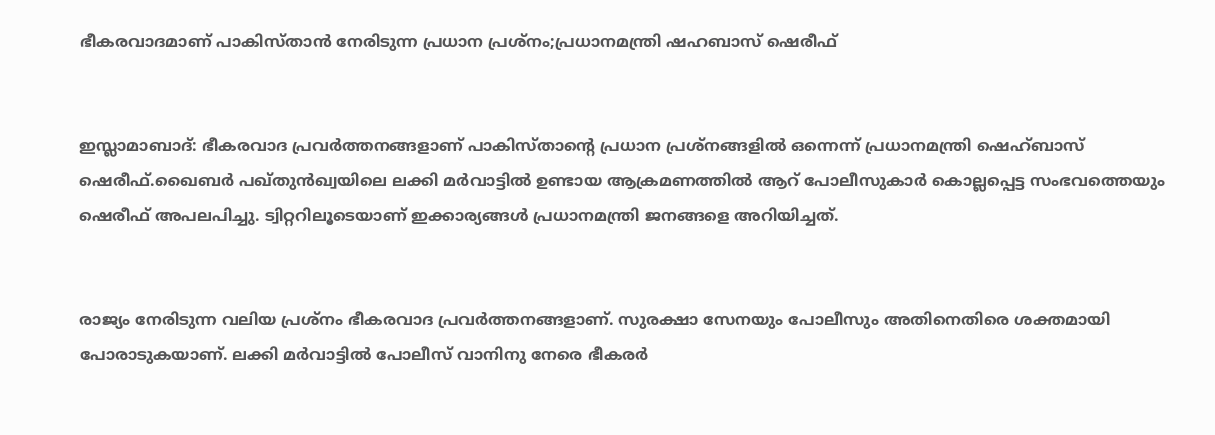ഭീകരവാദമാണ് പാകിസ്താന്‍ നേരിടുന്ന പ്രധാന പ്രശ്‌നം;പ്രധാനമന്ത്രി ഷഹബാസ് ഷെരീഫ്


ഇസ്ലാമാബാദ്: ഭീകരവാദ പ്രവര്‍ത്തനങ്ങളാണ് പാകിസ്താന്റെ പ്രധാന പ്രശ്‌നങ്ങളില്‍ ഒന്നെന്ന് പ്രധാനമന്ത്രി ഷെഹ്ബാസ് ഷെരീഫ്.ഖൈബര്‍ പഖ്തുന്‍ഖ്വയിലെ ലക്കി മര്‍വാട്ടില്‍ ഉണ്ടായ ആക്രമണത്തില്‍ ആറ് പോലീസുകാര്‍ കൊല്ലപ്പെട്ട സംഭവത്തെയും ഷെരീഫ് അപലപിച്ചു. ട്വിറ്ററിലൂടെയാണ് ഇക്കാര്യങ്ങള്‍ പ്രധാനമന്ത്രി ജനങ്ങളെ അറിയിച്ചത്.


രാജ്യം നേരിടുന്ന വലിയ പ്രശ്‌നം ഭീകരവാദ പ്രവര്‍ത്തനങ്ങളാണ്. സുരക്ഷാ സേനയും പോലീസും അതിനെതിരെ ശക്തമായി പോരാടുകയാണ്. ലക്കി മര്‍വാട്ടില്‍ പോലീസ് വാനിനു നേരെ ഭീകരര്‍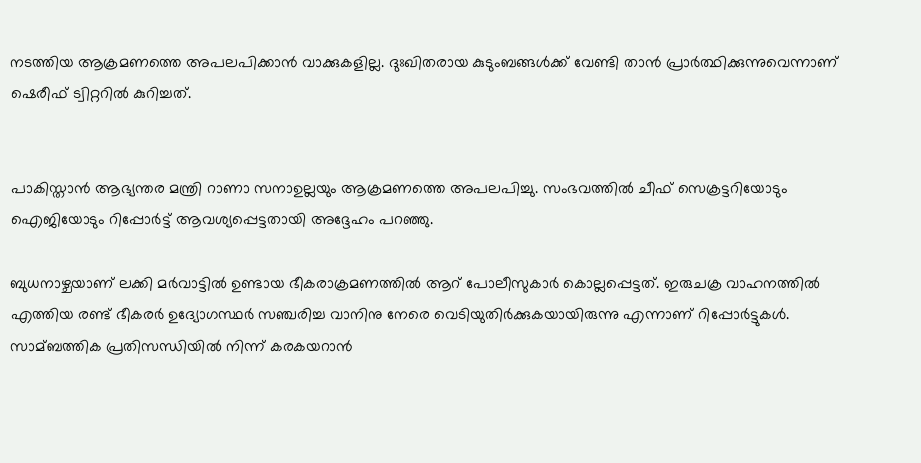നടത്തിയ ആക്രമണത്തെ അപലപിക്കാന്‍ വാക്കുകളില്ല. ദുഃഖിതരായ കുടുംബങ്ങള്‍ക്ക് വേണ്ടി താന്‍ പ്രാര്‍ത്ഥിക്കുന്നുവെന്നാണ് ഷെരീഫ് ട്വിറ്ററില്‍ കുറിച്ചത്.


പാകിസ്താന്‍ ആഭ്യന്തര മന്ത്രി റാണാ സനാഉല്ലയും ആക്രമണത്തെ അപലപിച്ചു. സംഭവത്തില്‍ ചീഫ് സെക്രട്ടറിയോടും ഐജിയോടും റിപ്പോര്‍ട്ട് ആവശ്യപ്പെട്ടതായി അദ്ദേഹം പറഞ്ഞു.

ബുധനാഴ്ചയാണ് ലക്കി മര്‍വാട്ടില്‍ ഉണ്ടായ ഭീകരാക്രമണത്തില്‍ ആറ് പോലീസുകാര്‍ കൊല്ലപ്പെട്ടത്. ഇരുചക്ര വാഹനത്തില്‍ എത്തിയ രണ്ട് ഭീകരര്‍ ഉദ്യോഗസ്ഥര്‍ സഞ്ചരിച്ച വാനിനു നേരെ വെടിയുതിര്‍ക്കുകയായിരുന്നു എന്നാണ് റിപ്പോര്‍ട്ടുകള്‍. സാമ്ബത്തിക പ്രതിസന്ധിയില്‍ നിന്ന് കരകയറാന്‍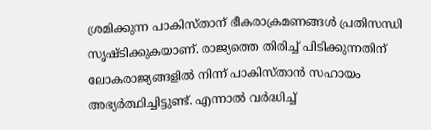ശ്രമിക്കുന്ന പാകിസ്താന് ഭീകരാക്രമണങ്ങള്‍ പ്രതിസന്ധി സൃഷ്ടിക്കുകയാണ്. രാജ്യത്തെ തിരിച്ച്‌ പിടിക്കുന്നതിന് ലോകരാജ്യങ്ങളില്‍ നിന്ന് പാകിസ്താന്‍ സഹായം അഭ്യര്‍ത്ഥിച്ചിട്ടുണ്ട്. എന്നാല്‍ വര്‍ദ്ധിച്ച്‌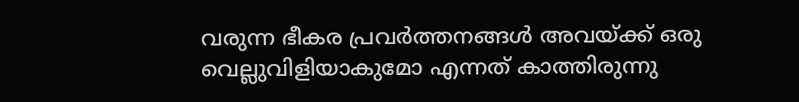വരുന്ന ഭീകര പ്രവര്‍ത്തനങ്ങള്‍ അവയ്‌ക്ക് ഒരു വെല്ലുവിളിയാകുമോ എന്നത് കാത്തിരുന്നു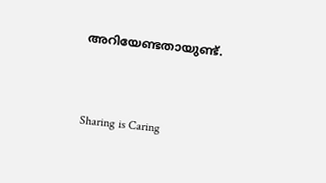അറിയേണ്ടതായുണ്ട്.



Sharing is Caring